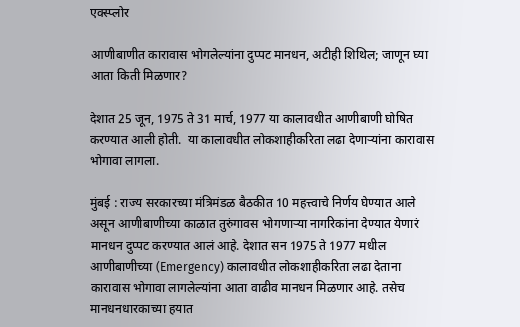एक्स्प्लोर

आणीबाणीत कारावास भोगलेल्यांना दुप्पट मानधन, अटीही शिथिल; जाणून घ्या आता किती मिळणार?

देशात 25 जून, 1975 ते 31 मार्च, 1977 या कालावधीत आणीबाणी घोषित करण्यात आली होती.  या कालावधीत लोकशाहीकरिता लढा देणाऱ्यांना कारावास भोगावा लागला.

मुंबई : राज्य सरकारच्या मंत्रिमंडळ बैठकीत 10 महत्त्वाचे निर्णय घेण्यात आले असून आणीबाणीच्या काळात तुरुंगावस भोगणाऱ्या नागरिकांना देण्यात येणारं मानधन दुप्पट करण्यात आलं आहे. देशात सन 1975 ते 1977 मधील आणीबाणीच्या (Emergency) कालावधीत लोकशाहीकरिता लढा देताना कारावास भोगावा लागलेल्यांना आता वाढीव मानधन मिळणार आहे. तसेच मानधनधारकाच्या हयात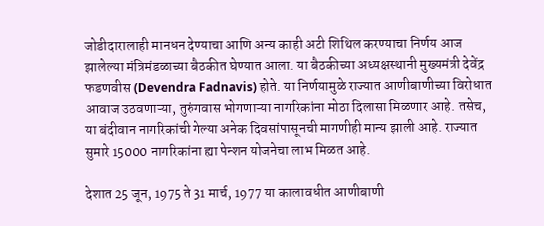जोडीदारालाही मानधन देण्याचा आणि अन्य काही अटी शिथिल करण्याचा निर्णय आज झालेल्या मंत्रिमंडळाच्या बैठकीत घेण्यात आला. या बैठकीच्या अध्यक्षस्थानी मुख्यमंत्री देवेंद्र फडणवीस (Devendra Fadnavis) होते. या निर्णयामुळे राज्यात आणीबाणीच्या विरोधात आवाज उठवणाऱ्या, तुरुंगवास भोगणाऱ्या नागरिकांना मोठा दिलासा मिळणार आहे. तसेच, या बंदीवान नागरिकांची गेल्या अनेक दिवसांपासूनची मागणीही मान्य झाली आहे. राज्यात सुमारे 15000 नागरिकांना ह्या पेन्शन योजनेचा लाभ मिळत आहे.

देशात 25 जून, 1975 ते 31 मार्च, 1977 या कालावधीत आणीबाणी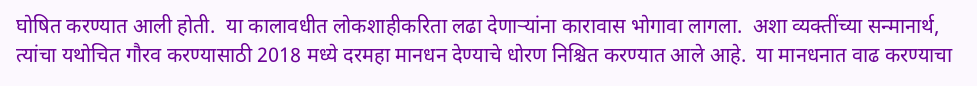घोषित करण्यात आली होती.  या कालावधीत लोकशाहीकरिता लढा देणाऱ्यांना कारावास भोगावा लागला.  अशा व्यक्तींच्या सन्मानार्थ, त्यांचा यथोचित गौरव करण्यासाठी 2018 मध्ये दरमहा मानधन देण्याचे धोरण निश्चित करण्यात आले आहे.  या मानधनात वाढ करण्याचा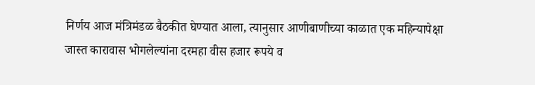निर्णय आज मंत्रिमंडळ बैठकीत घेण्यात आला, त्यानुसार आणीबाणीच्या काळात एक महिन्यापेक्षा जास्त कारावास भोगलेल्यांना दरमहा वीस हजार रूपये व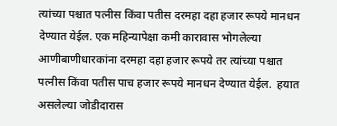त्यांच्या पश्चात पत्नीस किंवा पतीस दरमहा दहा हजार रूपये मानधन देण्यात येईल. एक महिन्यापेक्षा कमी कारावास भोगलेल्या आणीबाणीधारकांना दरमहा दहा हजार रूपये तर त्यांच्या पश्चात पत्नीस किंवा पतीस पाच हजार रूपये मानधन देण्यात येईल.  हयात असलेल्या जोडीदारास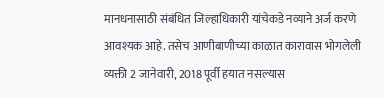मानधनासाठी संबंधित जिल्हाधिकारी यांचेकडे नव्याने अर्ज करणे आवश्यक आहे. तसेच आणीबाणीच्या काळात कारावास भोगलेली व्यक्ती 2 जानेवारी, 2018 पूर्वी हयात नसल्यास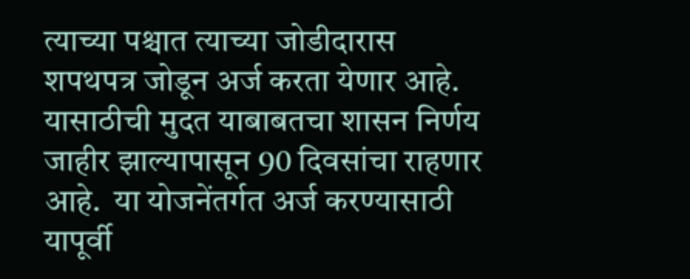त्याच्या पश्चात त्याच्या जोडीदारास शपथपत्र जोडून अर्ज करता येणार आहे. यासाठीची मुदत याबाबतचा शासन निर्णय जाहीर झाल्यापासून 90 दिवसांचा राहणार आहे.  या योजनेंतर्गत अर्ज करण्यासाठी यापूर्वी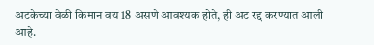अटकेच्या वेळी किमान वय 18 असणे आवश्यक होते, ही अट रद्द करण्यात आली आहे.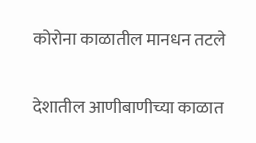कोरोना काळातील मानधन तटले

देशातील आणीबाणीच्या काळात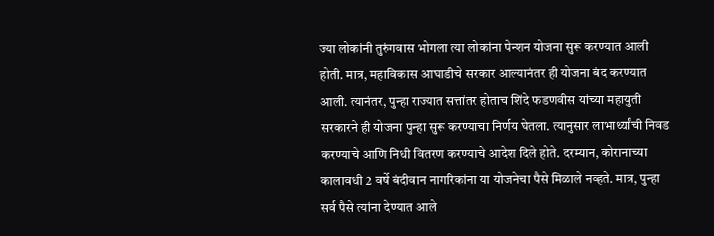ज्या लोकांनी तुरुंगवास भोगला त्या लोकांना पेन्शन योजना सुरू करण्यात आली होती. मात्र, महाविकास आघाडीचे सरकार आल्यानंतर ही योजना बंद करण्यात आली. त्यानंतर, पुन्हा राज्यात सत्तांतर होताच शिंदे फडणवीस यांच्या महायुती सरकारने ही योजना पुन्हा सुरू करण्याचा निर्णय घेतला. त्यानुसार लाभार्थ्यांची निवड करण्याचे आणि निधी वितरण करण्याचे आदेश दिले होते. दरम्यान, कोरानाच्या कालावधी 2 वर्षे बंदीवान नागरिकांना या योजनेचा पैसे मिळाले नव्हते. मात्र, पुन्हा सर्व पैसे त्यांना देण्यात आले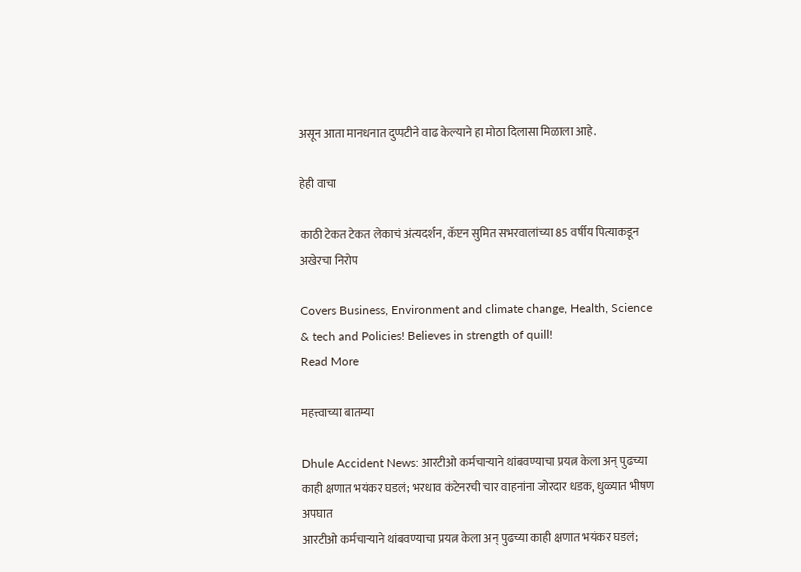असून आता मानधनात दुप्पटीने वाढ केल्याने हा मोठा दिलासा मिळाला आहे.

हेही वाचा

काठी टेकत टेकत लेकाचं अंत्यदर्शन, कॅप्टन सुमित सभरवालांच्या 85 वर्षीय पित्याकडून अखेरचा निरोप

Covers Business, Environment and climate change, Health, Science & tech and Policies! Believes in strength of quill!
Read More

महत्त्वाच्या बातम्या

Dhule Accident News: आरटीओ कर्मचाऱ्याने थांबवण्याचा प्रयत्न केला अन् पुढच्या काही क्षणात भयंकर घडलं; भरधाव कंटेनरची चार वाहनांना जोरदार धडक, धुळ्यात भीषण अपघात
आरटीओ कर्मचाऱ्याने थांबवण्याचा प्रयत्न केला अन् पुढच्या काही क्षणात भयंकर घडलं;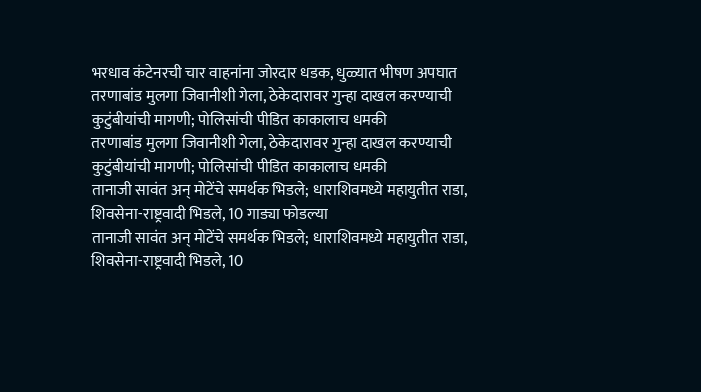भरधाव कंटेनरची चार वाहनांना जोरदार धडक, धुळ्यात भीषण अपघात
तरणाबांड मुलगा जिवानीशी गेला, ठेकेदारावर गुन्हा दाखल करण्याची कुटुंबीयांची मागणी; पोलिसांची पीडित काकालाच धमकी
तरणाबांड मुलगा जिवानीशी गेला, ठेकेदारावर गुन्हा दाखल करण्याची कुटुंबीयांची मागणी; पोलिसांची पीडित काकालाच धमकी
तानाजी सावंत अन् मोटेंचे समर्थक भिडले; धाराशिवमध्ये महायुतीत राडा, शिवसेना-राष्ट्रवादी भिडले, 10 गाड्या फोडल्या
तानाजी सावंत अन् मोटेंचे समर्थक भिडले; धाराशिवमध्ये महायुतीत राडा, शिवसेना-राष्ट्रवादी भिडले, 10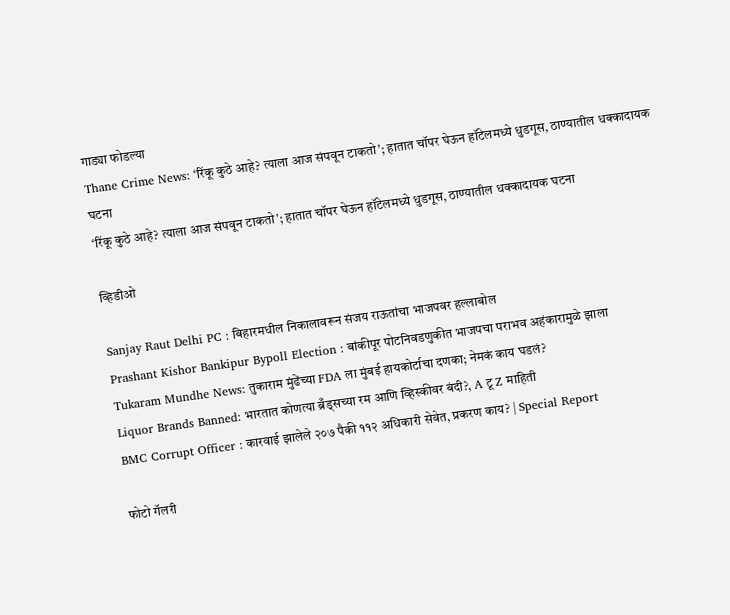गाड्या फोडल्या
Thane Crime News: ‘रिंकू कुठे आहे? त्याला आज संपवून टाकतो’; हातात चॉपर घेऊन हॉटेलमध्ये धुडगूस, ठाण्यातील धक्कादायक घटना
‘रिंकू कुठे आहे? त्याला आज संपवून टाकतो’; हातात चॉपर घेऊन हॉटेलमध्ये धुडगूस, ठाण्यातील धक्कादायक घटना

व्हिडीओ

Sanjay Raut Delhi PC : बिहारमधील निकालावरून संजय राऊतांचा भाजपवर हल्लाबोल
Prashant Kishor Bankipur Bypoll Election : बांकीपूर पोटनिवडणुकीत भाजपचा पराभव अहंकारामुळे झाला
Tukaram Mundhe News: तुकाराम मुंढेंच्या FDA ला मुंबई हायकोर्टाचा दणका; नेमकं काय घडलं?
Liquor Brands Banned: भारतात कोणत्या ब्रँड्सच्या रम आणि व्हिस्कीवर बंदी?, A टू Z माहिती
BMC Corrupt Officer : कारवाई झालेले २०७ पैकी ११२ अधिकारी सेवेत, प्रकरण काय? | Special Report

फोटो गॅलरी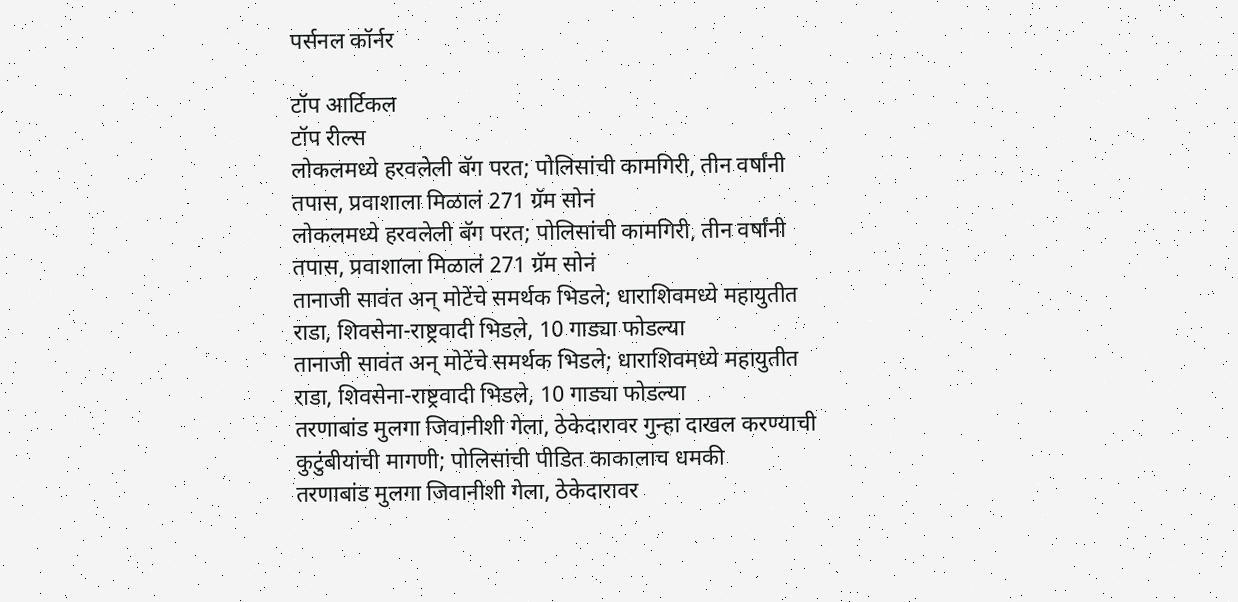पर्सनल कॉर्नर

टॉप आर्टिकल
टॉप रील्स
लोकलमध्ये हरवलेली बॅग परत; पोलिसांची कामगिरी, तीन वर्षांनी तपास, प्रवाशाला मिळालं 271 ग्रॅम सोनं
लोकलमध्ये हरवलेली बॅग परत; पोलिसांची कामगिरी, तीन वर्षांनी तपास, प्रवाशाला मिळालं 271 ग्रॅम सोनं
तानाजी सावंत अन् मोटेंचे समर्थक भिडले; धाराशिवमध्ये महायुतीत राडा, शिवसेना-राष्ट्रवादी भिडले, 10 गाड्या फोडल्या
तानाजी सावंत अन् मोटेंचे समर्थक भिडले; धाराशिवमध्ये महायुतीत राडा, शिवसेना-राष्ट्रवादी भिडले, 10 गाड्या फोडल्या
तरणाबांड मुलगा जिवानीशी गेला, ठेकेदारावर गुन्हा दाखल करण्याची कुटुंबीयांची मागणी; पोलिसांची पीडित काकालाच धमकी
तरणाबांड मुलगा जिवानीशी गेला, ठेकेदारावर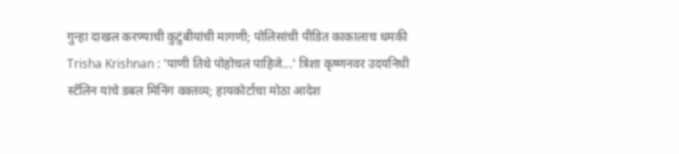गुन्हा दाखल करण्याची कुटुंबीयांची मागणी; पोलिसांची पीडित काकालाच धमकी
Trisha Krishnan : 'पाणी तिथे पोहोचलं पाहिजे...' त्रिशा कृष्णनवर उदयनिधी स्टॅलिन यांचे डबल मिनिंग वक्तव्य; हायकोर्टाचा मोठा आदेश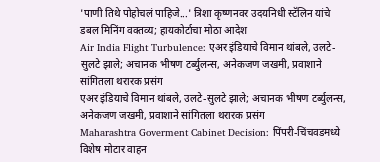'पाणी तिथे पोहोचलं पाहिजे...' त्रिशा कृष्णनवर उदयनिधी स्टॅलिन यांचे डबल मिनिंग वक्तव्य; हायकोर्टाचा मोठा आदेश
Air India Flight Turbulence: एअर इंडियाचे विमान थांबले, उलटे-सुलटे झाले; अचानक भीषण टर्ब्युलन्स, अनेकजण जखमी, प्रवाशाने सांगितला थरारक प्रसंग
एअर इंडियाचे विमान थांबले, उलटे-सुलटे झाले; अचानक भीषण टर्ब्युलन्स, अनेकजण जखमी, प्रवाशाने सांगितला थरारक प्रसंग
Maharashtra Goverment Cabinet Decision: पिंपरी-चिंचवडमध्ये विशेष मोटार वाहन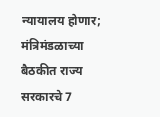न्यायालय होणार; मंत्रिमंडळाच्या बैठकीत राज्य सरकारचे 7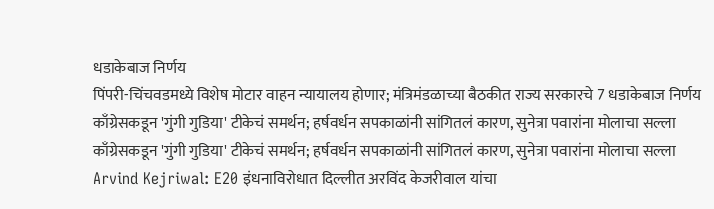धडाकेबाज निर्णय
पिंपरी-चिंचवडमध्ये विशेष मोटार वाहन न्यायालय होणार; मंत्रिमंडळाच्या बैठकीत राज्य सरकारचे 7 धडाकेबाज निर्णय
काँग्रेसकडून 'गुंगी गुडिया' टीकेचं समर्थन; हर्षवर्धन सपकाळांनी सांगितलं कारण, सुनेत्रा पवारांना मोलाचा सल्ला
काँग्रेसकडून 'गुंगी गुडिया' टीकेचं समर्थन; हर्षवर्धन सपकाळांनी सांगितलं कारण, सुनेत्रा पवारांना मोलाचा सल्ला
Arvind Kejriwal: E20 इंधनाविरोधात दिल्लीत अरविंद केजरीवाल यांचा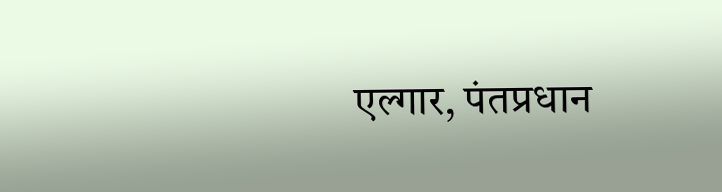एल्गार, पंतप्रधान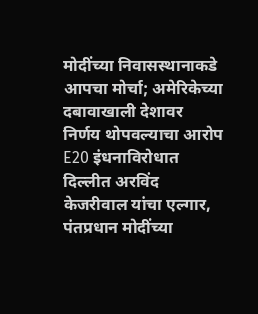मोदींच्या निवासस्थानाकडे आपचा मोर्चा; अमेरिकेच्या दबावाखाली देशावर निर्णय थोपवल्याचा आरोप
E20 इंधनाविरोधात दिल्लीत अरविंद केजरीवाल यांचा एल्गार, पंतप्रधान मोदींच्या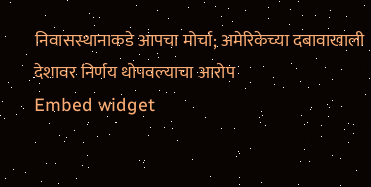निवासस्थानाकडे आपचा मोर्चा; अमेरिकेच्या दबावाखाली देशावर निर्णय थोपवल्याचा आरोप
Embed widget